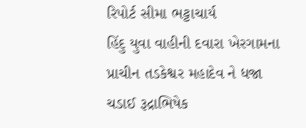રિપોર્ટ સીમા ભટ્ટાચાર્ય
હિંદુ યુવા વાહીની દવારા ખેરગામના પ્રાચીન તડકેશ્વર મહાદેવ ને ધજા ચડાઈ રૂદ્રાભિષેક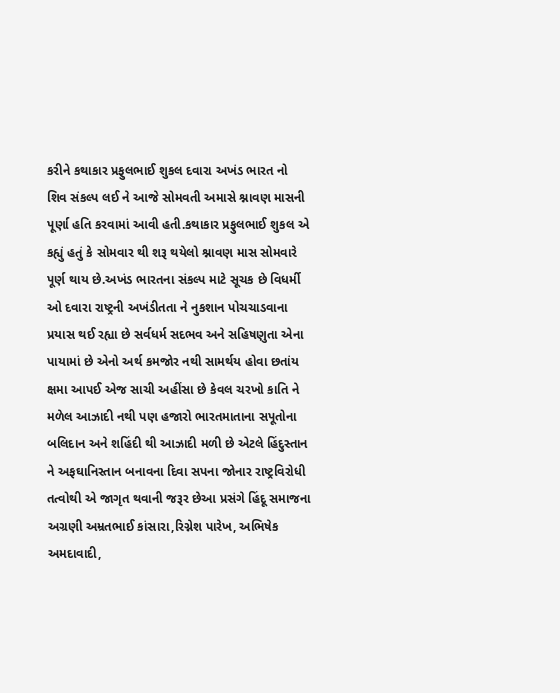કરીને કથાકાર પ્રફુલભાઈ શુકલ દવારા અખંડ ભારત નો શિવ સંકલ્પ લઈ ને આજે સોમવતી અમાસે શ્નાવણ માસની પૂર્ણા હતિ કરવામાં આવી હતી.કથાકાર પ્રફુલભાઈ શુકલ એ કહ્યું હતું કે સોમવાર થી શરૂ થયેલો શ્નાવણ માસ સોમવારે પૂર્ણ થાય છે.અખંડ ભારતના સંકલ્પ માટે સૂચક છે વિધર્મી ઓ દવારા રાષ્ટ્રની અખંડીતતા ને નુકશાન પોચચાડવાના પ્રયાસ થઈ રહ્યા છે સર્વધર્મ સદભવ અને સહિષણુતા એના પાયામાં છે એનો અર્થ કમજોર નથી સામર્થય હોવા છતાંય ક્ષમા આપઈ એજ સાચી અહીંસા છે કેવલ ચરખો કાતિ ને મળેલ આઝાદી નથી પણ હજારો ભારતમાતાના સપૂતોના બલિદાન અને શહિંદી થી આઝાદી મળી છે એટલે હિંદુસ્તાન ને અફઘાનિસ્તાન બનાવના દિવા સપના જોનાર રાષ્ટ્રવિરોધી તત્વોથી એ જાગૃત થવાની જરૂર છેઆ પ્રસંગે હિંદૂ સમાજના અગ્રણી અમ્રતભાઈ કાંસારા,રિગ્નેશ પારેખ, અભિષેક અમદાવાદી,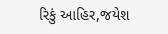રિકું આહિર,જયેશ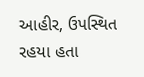આહીર, ઉપસ્થિત રહયા હતા